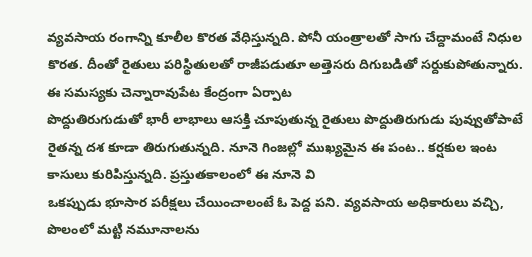వ్యవసాయ రంగాన్ని కూలీల కొరత వేధిస్తున్నది. పోనీ యంత్రాలతో సాగు చేద్దామంటే నిధుల కొరత. దీంతో రైతులు పరిస్థితులతో రాజీపడుతూ అత్తెసరు దిగుబడితో సర్దుకుపోతున్నారు. ఈ సమస్యకు చెన్నారావుపేట కేంద్రంగా ఏర్పాట
పొద్దుతిరుగుడుతో భారీ లాభాలు ఆసక్తి చూపుతున్న రైతులు పొద్దుతిరుగుడు పువ్వుతోపాటే రైతన్న దశ కూడా తిరుగుతున్నది. నూనె గింజల్లో ముఖ్యమైన ఈ పంట.. కర్షకుల ఇంట కాసులు కురిపిస్తున్నది. ప్రస్తుతకాలంలో ఈ నూనె వి
ఒకప్పుడు భూసార పరీక్షలు చేయించాలంటే ఓ పెద్ద పని. వ్యవసాయ అధికారులు వచ్చి, పొలంలో మట్టి నమూనాలను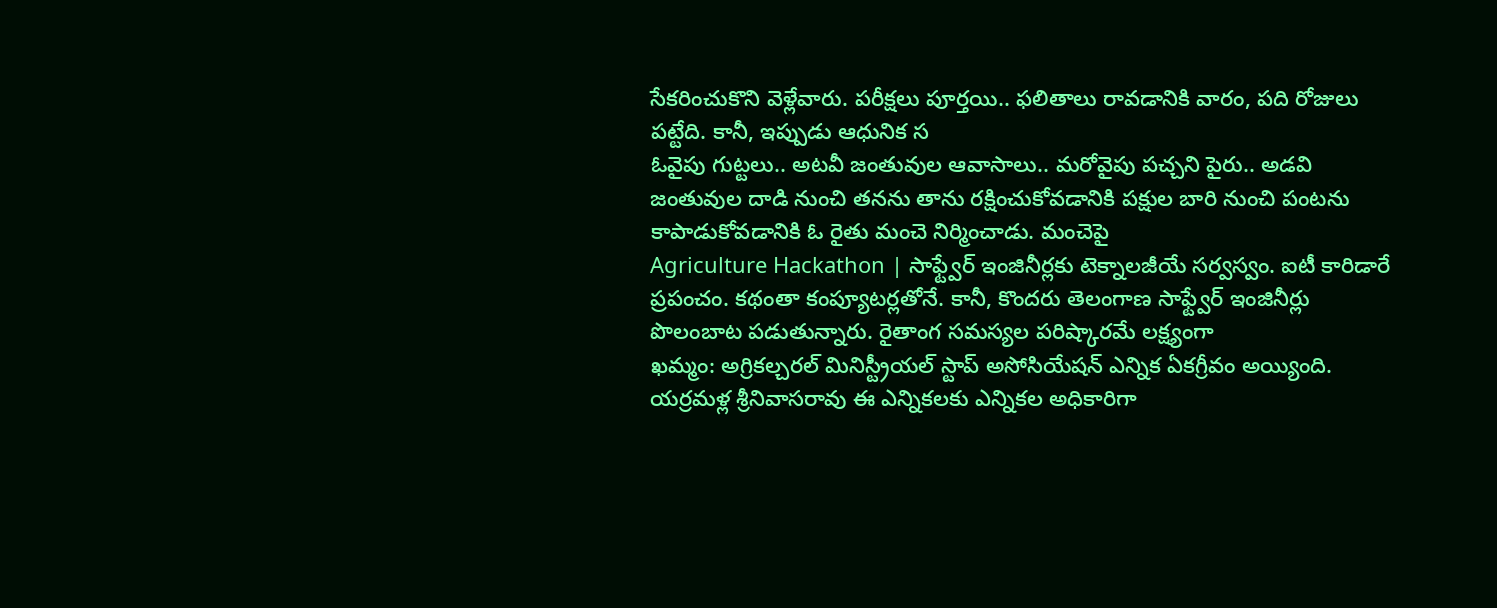సేకరించుకొని వెళ్లేవారు. పరీక్షలు పూర్తయి.. ఫలితాలు రావడానికి వారం, పది రోజులు పట్టేది. కానీ, ఇప్పుడు ఆధునిక స
ఓవైపు గుట్టలు.. అటవీ జంతువుల ఆవాసాలు.. మరోవైపు పచ్చని పైరు.. అడవి జంతువుల దాడి నుంచి తనను తాను రక్షించుకోవడానికి పక్షుల బారి నుంచి పంటను కాపాడుకోవడానికి ఓ రైతు మంచె నిర్మించాడు. మంచెపై
Agriculture Hackathon | సాఫ్ట్వేర్ ఇంజినీర్లకు టెక్నాలజీయే సర్వస్వం. ఐటీ కారిడారే ప్రపంచం. కథంతా కంప్యూటర్లతోనే. కానీ, కొందరు తెలంగాణ సాఫ్ట్వేర్ ఇంజినీర్లు పొలంబాట పడుతున్నారు. రైతాంగ సమస్యల పరిష్కారమే లక్ష్యంగా
ఖమ్మం: అగ్రికల్చరల్ మినిస్ట్రీయల్ స్టాప్ అసోసియేషన్ ఎన్నిక ఏకగ్రీవం అయ్యింది. యర్రమళ్ల శ్రీనివాసరావు ఈ ఎన్నికలకు ఎన్నికల అధికారిగా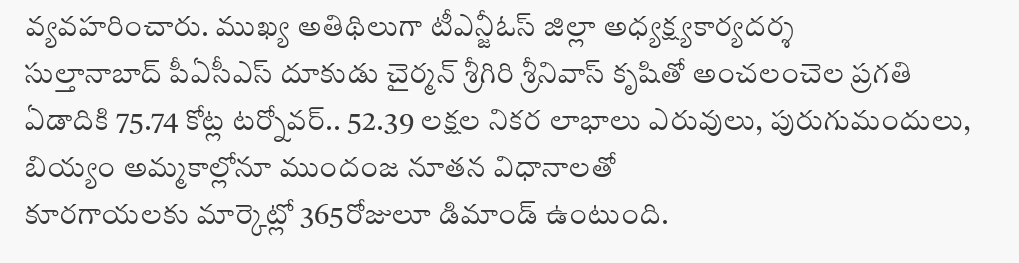వ్యవహరించారు. ముఖ్య అతిథిలుగా టీఎన్జీఓస్ జిల్లా అధ్యక్ష్యకార్యదర్శ
సుల్తానాబాద్ పీఏసీఎస్ దూకుడు చైర్మన్ శ్రీగిరి శ్రీనివాస్ కృషితో అంచలంచెల ప్రగతి ఏడాదికి 75.74 కోట్ల టర్నోవర్.. 52.39 లక్షల నికర లాభాలు ఎరువులు, పురుగుమందులు, బియ్యం అమ్మకాల్లోనూ ముందంజ నూతన విధానాలతో
కూరగాయలకు మార్కెట్లో 365రోజులూ డిమాండ్ ఉంటుంది.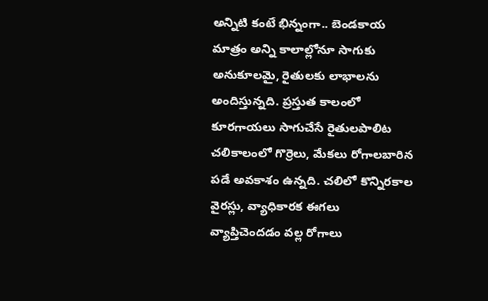అన్నిటి కంటే భిన్నంగా.. బెండకాయ మాత్రం అన్ని కాలాల్లోనూ సాగుకు అనుకూలమై, రైతులకు లాభాలను అందిస్తున్నది. ప్రస్తుత కాలంలో కూరగాయలు సాగుచేసే రైతులపాలిట
చలికాలంలో గొర్రెలు, మేకలు రోగాలబారిన పడే అవకాశం ఉన్నది. చలిలో కొన్నిరకాల వైరస్లు, వ్యాధికారక ఈగలు వ్యాప్తిచెందడం వల్ల రోగాలు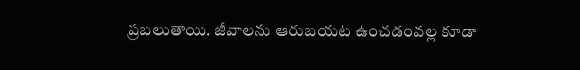ప్రబలుతాయి. జీవాలను ఆరుబయట ఉంచడంవల్ల కూడా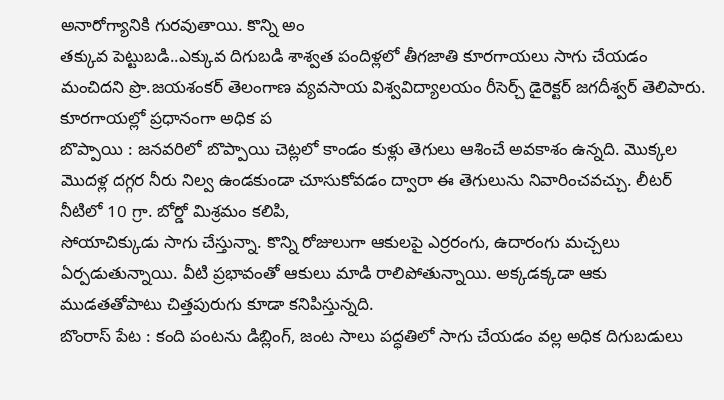అనారోగ్యానికి గురవుతాయి. కొన్ని అం
తక్కువ పెట్టుబడి..ఎక్కువ దిగుబడి శాశ్వత పందిళ్లలో తీగజాతి కూరగాయలు సాగు చేయడం మంచిదని ప్రొ.జయశంకర్ తెలంగాణ వ్యవసాయ విశ్వవిద్యాలయం రీసెర్చ్ డైరెక్టర్ జగదీశ్వర్ తెలిపారు. కూరగాయల్లో ప్రధానంగా అధిక ప
బొప్పాయి : జనవరిలో బొప్పాయి చెట్లలో కాండం కుళ్లు తెగులు ఆశించే అవకాశం ఉన్నది. మొక్కల మొదళ్ల దగ్గర నీరు నిల్వ ఉండకుండా చూసుకోవడం ద్వారా ఈ తెగులును నివారించవచ్చు. లీటర్ నీటిలో 10 గ్రా. బోర్డో మిశ్రమం కలిపి,
సోయాచిక్కుడు సాగు చేస్తున్నా. కొన్ని రోజులుగా ఆకులపై ఎర్రరంగు, ఉదారంగు మచ్చలు ఏర్పడుతున్నాయి. వీటి ప్రభావంతో ఆకులు మాడి రాలిపోతున్నాయి. అక్కడక్కడా ఆకు ముడతతోపాటు చిత్తపురుగు కూడా కనిపిస్తున్నది.
బొంరాస్ పేట : కంది పంటను డిబ్లింగ్, జంట సాలు పద్ధతిలో సాగు చేయడం వల్ల అధిక దిగుబడులు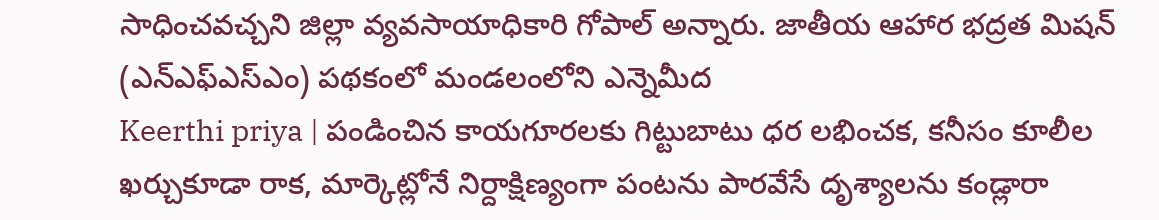సాధించవచ్చని జిల్లా వ్యవసాయాధికారి గోపాల్ అన్నారు. జాతీయ ఆహార భద్రత మిషన్ (ఎన్ఎఫ్ఎస్ఎం) పథకంలో మండలంలోని ఎన్నెమీద
Keerthi priya | పండించిన కాయగూరలకు గిట్టుబాటు ధర లభించక, కనీసం కూలీల ఖర్చుకూడా రాక, మార్కెట్లోనే నిర్దాక్షిణ్యంగా పంటను పారవేసే దృశ్యాలను కండ్లారా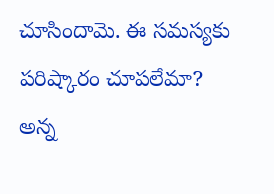చూసిందామె. ఈ సమస్యకు పరిష్కారం చూపలేమా? అన్న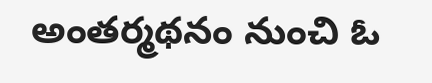అంతర్మథనం నుంచి ఓ